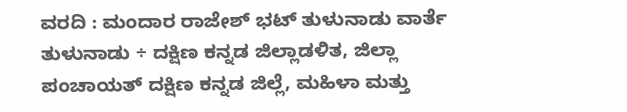ವರದಿ : ಮಂದಾರ ರಾಜೇಶ್ ಭಟ್ ತುಳುನಾಡು ವಾರ್ತೆ
ತುಳುನಾಡು ÷ ದಕ್ಷಿಣ ಕನ್ನಡ ಜಿಲ್ಲಾಡಳಿತ, ಜಿಲ್ಲಾ ಪಂಚಾಯತ್ ದಕ್ಷಿಣ ಕನ್ನಡ ಜಿಲ್ಲೆ, ಮಹಿಳಾ ಮತ್ತು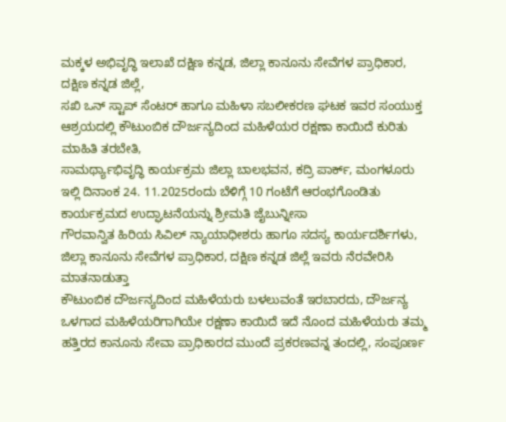ಮಕ್ಕಳ ಅಭಿವೃದ್ಧಿ ಇಲಾಖೆ ದಕ್ಷಿಣ ಕನ್ನಡ, ಜಿಲ್ಲಾ ಕಾನೂನು ಸೇವೆಗಳ ಪ್ರಾಧಿಕಾರ, ದಕ್ಷಿಣ ಕನ್ನಡ ಜಿಲ್ಲೆ,
ಸಖಿ ಒನ್ ಸ್ಟಾಪ್ ಸೆಂಟರ್ ಹಾಗೂ ಮಹಿಳಾ ಸಬಲೀಕರಣ ಘಟಕ ಇವರ ಸಂಯುಕ್ತ ಆಶ್ರಯದಲ್ಲಿ ಕೌಟುಂಬಿಕ ದೌರ್ಜನ್ಯದಿಂದ ಮಹಿಳೆಯರ ರಕ್ಷಣಾ ಕಾಯಿದೆ ಕುರಿತು ಮಾಹಿತಿ ತರಬೇತಿ,
ಸಾಮರ್ಥ್ಯಾಭಿವೃದ್ಧಿ ಕಾರ್ಯಕ್ರಮ ಜಿಲ್ಲಾ ಬಾಲಭವನ, ಕದ್ರಿ ಪಾರ್ಕ್, ಮಂಗಳೂರು ಇಲ್ಲಿ ದಿನಾಂಕ 24. 11.2025ರಂದು ಬೆಳಿಗ್ಗೆ 10 ಗಂಟೆಗೆ ಆರಂಭಗೊಂಡಿತು
ಕಾರ್ಯಕ್ರಮದ ಉದ್ಘಾಟನೆಯನ್ನು ಶ್ರೀಮತಿ ಜೈಬುನ್ನೀಸಾ
ಗೌರವಾನ್ವಿತ ಹಿರಿಯ ಸಿವಿಲ್ ನ್ಯಾಯಾಧೀಶರು ಹಾಗೂ ಸದಸ್ಯ ಕಾರ್ಯದರ್ಶಿಗಳು, ಜಿಲ್ಲಾ ಕಾನೂನು ಸೇವೆಗಳ ಪ್ರಾಧಿಕಾರ, ದಕ್ಷಿಣ ಕನ್ನಡ ಜಿಲ್ಲೆ ಇವರು ನೆರವೇರಿಸಿ ಮಾತನಾಡುತ್ತಾ
ಕೌಟುಂಬಿಕ ದೌರ್ಜನ್ಯದಿಂದ ಮಹಿಳೆಯರು ಬಳಲುವಂತೆ ಇರಬಾರದು, ದೌರ್ಜನ್ಯ ಒಳಗಾದ ಮಹಿಳೆಯರಿಗಾಗಿಯೇ ರಕ್ಷಣಾ ಕಾಯಿದೆ ಇದೆ ನೊಂದ ಮಹಿಳೆಯರು ತಮ್ಮ ಹತ್ತಿರದ ಕಾನೂನು ಸೇವಾ ಪ್ರಾಧಿಕಾರದ ಮುಂದೆ ಪ್ರಕರಣವನ್ನ ತಂದಲ್ಲಿ, ಸಂಪೂರ್ಣ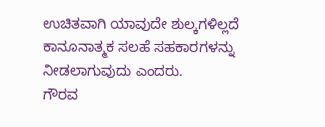ಉಚಿತವಾಗಿ ಯಾವುದೇ ಶುಲ್ಕಗಳಿಲ್ಲದೆ ಕಾನೂನಾತ್ಮಕ ಸಲಹೆ ಸಹಕಾರಗಳನ್ನು ನೀಡಲಾಗುವುದು ಎಂದರು.
ಗೌರವ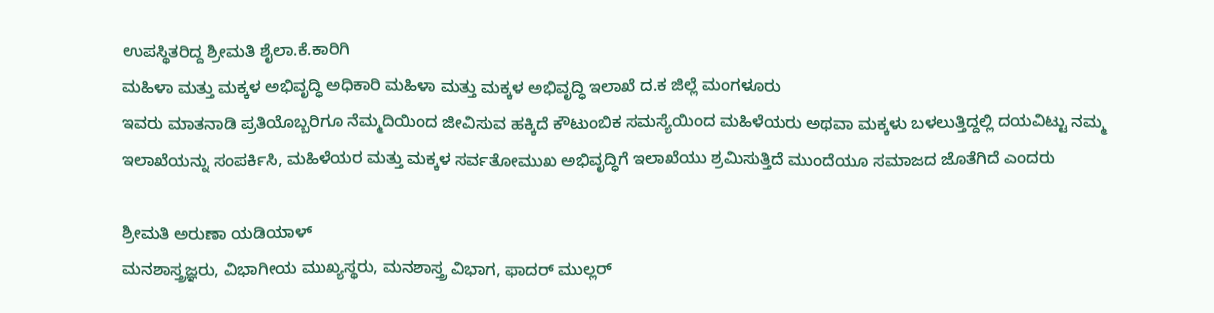ಉಪಸ್ಥಿತರಿದ್ದ ಶ್ರೀಮತಿ ಶೈಲಾ.ಕೆ.ಕಾರಿಗಿ
ಮಹಿಳಾ ಮತ್ತು ಮಕ್ಕಳ ಅಭಿವೃದ್ಧಿ ಅಧಿಕಾರಿ ಮಹಿಳಾ ಮತ್ತು ಮಕ್ಕಳ ಅಭಿವೃದ್ಧಿ ಇಲಾಖೆ ದ.ಕ ಜಿಲ್ಲೆ ಮಂಗಳೂರು
ಇವರು ಮಾತನಾಡಿ ಪ್ರತಿಯೊಬ್ಬರಿಗೂ ನೆಮ್ಮದಿಯಿಂದ ಜೀವಿಸುವ ಹಕ್ಕಿದೆ ಕೌಟುಂಬಿಕ ಸಮಸ್ಯೆಯಿಂದ ಮಹಿಳೆಯರು ಅಥವಾ ಮಕ್ಕಳು ಬಳಲುತ್ತಿದ್ದಲ್ಲಿ ದಯವಿಟ್ಟು ನಮ್ಮ ಇಲಾಖೆಯನ್ನು ಸಂಪರ್ಕಿಸಿ, ಮಹಿಳೆಯರ ಮತ್ತು ಮಕ್ಕಳ ಸರ್ವತೋಮುಖ ಅಭಿವೃದ್ಧಿಗೆ ಇಲಾಖೆಯು ಶ್ರಮಿಸುತ್ತಿದೆ ಮುಂದೆಯೂ ಸಮಾಜದ ಜೊತೆಗಿದೆ ಎಂದರು

ಶ್ರೀಮತಿ ಅರುಣಾ ಯಡಿಯಾಳ್
ಮನಶಾಸ್ತ್ರಜ್ಞರು, ವಿಭಾಗೀಯ ಮುಖ್ಯಸ್ಥರು, ಮನಶಾಸ್ತ್ರ ವಿಭಾಗ, ಫಾದರ್ ಮುಲ್ಲರ್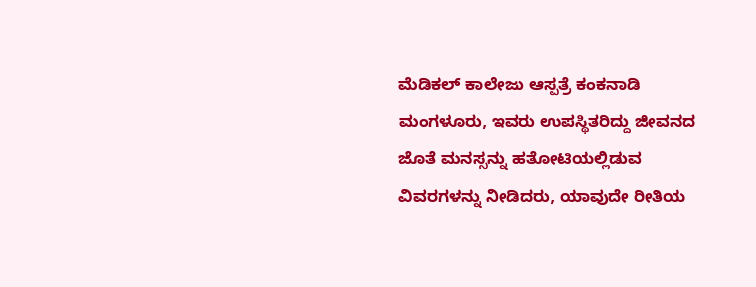ಮೆಡಿಕಲ್ ಕಾಲೇಜು ಆಸ್ಪತ್ರೆ ಕಂಕನಾಡಿ ಮಂಗಳೂರು, ಇವರು ಉಪಸ್ಥಿತರಿದ್ದು ಜೀವನದ ಜೊತೆ ಮನಸ್ಸನ್ನು ಹತೋಟಿಯಲ್ಲಿಡುವ ವಿವರಗಳನ್ನು ನೀಡಿದರು, ಯಾವುದೇ ರೀತಿಯ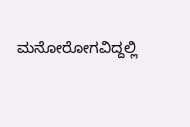ಮನೋರೋಗವಿದ್ದಲ್ಲಿ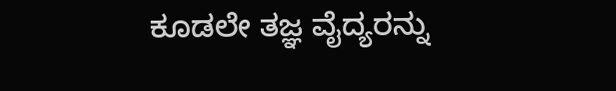ಕೂಡಲೇ ತಜ್ಞ ವೈದ್ಯರನ್ನು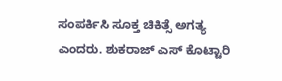ಸಂಪರ್ಕಿಸಿ ಸೂಕ್ತ ಚಿಕಿತ್ಸೆ ಅಗತ್ಯ ಎಂದರು. ಶುಕರಾಜ್ ಎಸ್ ಕೊಟ್ಟಾರಿ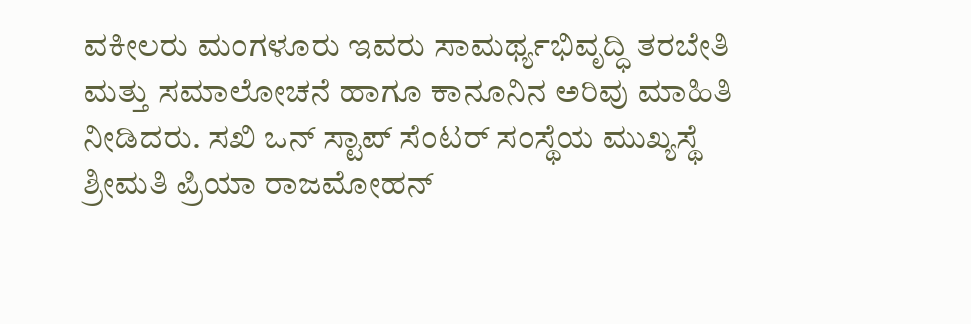ವಕೀಲರು ಮಂಗಳೂರು ಇವರು ಸಾಮರ್ಥ್ಯಭಿವೃದ್ಧಿ ತರಬೇತಿ ಮತ್ತು ಸಮಾಲೋಚನೆ ಹಾಗೂ ಕಾನೂನಿನ ಅರಿವು ಮಾಹಿತಿ ನೀಡಿದರು. ಸಖಿ ಒನ್ ಸ್ಟಾಪ್ ಸೆಂಟರ್ ಸಂಸ್ಥೆಯ ಮುಖ್ಯಸ್ಥೆ ಶ್ರೀಮತಿ ಪ್ರಿಯಾ ರಾಜಮೋಹನ್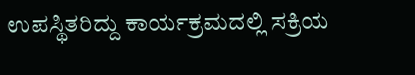ಉಪಸ್ಥಿತರಿದ್ದು ಕಾರ್ಯಕ್ರಮದಲ್ಲಿ ಸಕ್ರಿಯ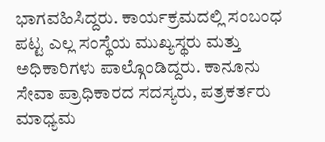ಭಾಗವಹಿಸಿದ್ದರು. ಕಾರ್ಯಕ್ರಮದಲ್ಲಿ ಸಂಬಂಧ ಪಟ್ಟ ಎಲ್ಲ ಸಂಸ್ಥೆಯ ಮುಖ್ಯಸ್ಥರು ಮತ್ತು ಅಧಿಕಾರಿಗಳು ಪಾಲ್ಗೊಂಡಿದ್ದರು. ಕಾನೂನು ಸೇವಾ ಪ್ರಾಧಿಕಾರದ ಸದಸ್ಯರು, ಪತ್ರಕರ್ತರು ಮಾಧ್ಯಮ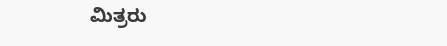ಮಿತ್ರರು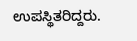ಉಪಸ್ಥಿತರಿದ್ದರು.